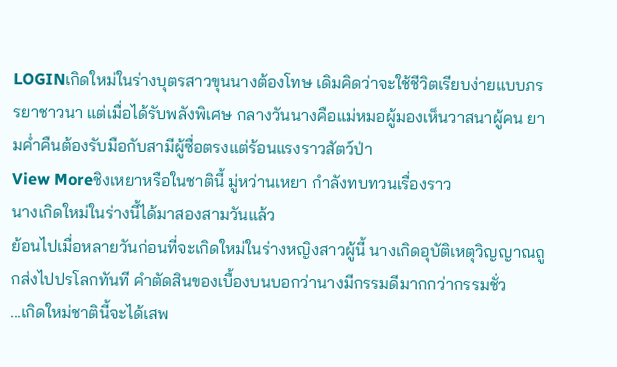LOGINเกิดใหม่ในร่างบุตรสาวขุนนางต้องโทษ เดิมคิดว่าจะใช้ชีวิตเรียบง่ายแบบภรรยาชาวนา แต่เมื่อได้รับพลังพิเศษ กลางวันนางคือแม่หมอผู้มองเห็นวาสนาผู้คน ยามค่ำคืนต้องรับมือกับสามีผู้ซื่อตรงแต่ร้อนแรงราวสัตว์ป่า
View Moreชิงเหยาหรือในชาตินี้ มู่หว่านเหยา กำลังทบทวนเรื่องราว
นางเกิดใหม่ในร่างนี้ได้มาสองสามวันแล้ว
ย้อนไปเมื่อหลายวันก่อนที่จะเกิดใหม่ในร่างหญิงสาวผู้นี้ นางเกิดอุบัติเหตุวิญญาณถูกส่งไปปรโลกทันที คำตัดสินของเบื้องบนบอกว่านางมีกรรมดีมากกว่ากรรมชั่ว
...เกิดใหม่ชาตินี้จะได้เสพ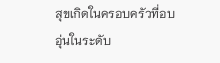สุขเกิดในครอบครัวที่อบอุ่นในระดับ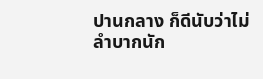ปานกลาง ก็ดีนับว่าไม่ลำบากนัก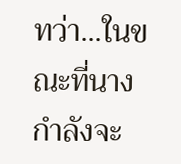ทว่า...ในขณะที่นางกำลังจะ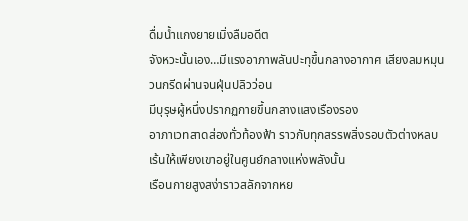ดื่มน้ำแกงยายเมิ่งลืมอดีต
จังหวะนั้นเอง…มีแรงอาภาพลันปะทุขึ้นกลางอากาศ เสียงลมหมุนวนกรีดผ่านจนฝุ่นปลิวว่อน
มีบุรุษผู้หนึ่งปรากฏกายขึ้นกลางแสงเรืองรอง
อาภาเวทสาดส่องทั่วท้องฟ้า ราวกับทุกสรรพสิ่งรอบตัวต่างหลบเร้นให้เพียงเขาอยู่ในศูนย์กลางแห่งพลังนั้น
เรือนกายสูงสง่าราวสลักจากหย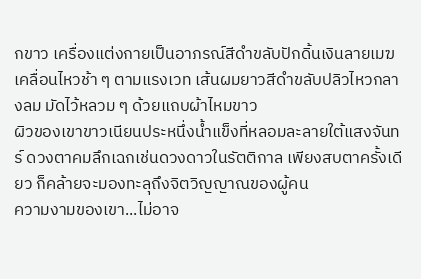กขาว เครื่องแต่งกายเป็นอาภรณ์สีดำขลับปักดิ้นเงินลายเมฆเคลื่อนไหวช้า ๆ ตามแรงเวท เส้นผมยาวสีดำขลับปลิวไหวกลางลม มัดไว้หลวม ๆ ด้วยแถบผ้าไหมขาว
ผิวของเขาขาวเนียนประหนึ่งน้ำแข็งที่หลอมละลายใต้แสงจันทร์ ดวงตาคมลึกเฉกเช่นดวงดาวในรัตติกาล เพียงสบตาครั้งเดียว ก็คล้ายจะมองทะลุถึงจิตวิญญาณของผู้คน
ความงามของเขา...ไม่อาจ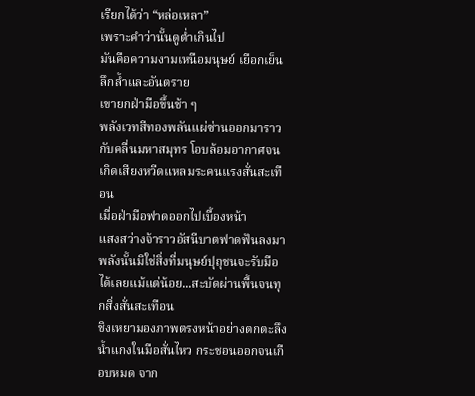เรียกได้ว่า “หล่อเหลา”
เพราะคำว่านั้นดูต่ำเกินไป
มันคือความงามเหนือมนุษย์ เยือกเย็น ลึกล้ำและอันตราย
เขายกฝ่ามือขึ้นช้า ๆ
พลังเวทสีทองพลันแผ่ซ่านออกมาราวกับคลื่นมหาสมุทร โอบล้อมอากาศจนเกิดเสียงหวีดแหลมระคนแรงสั่นสะเทือน
เมื่อฝ่ามือฟาดออกไปเบื้องหน้า
แสงสว่างจ้าราวอัสนีบาตฟาดฟันลงมา
พลังนั้นมิใช่สิ่งที่มนุษย์ปุถุชนจะรับมือได้เลยแม้แต่น้อย...สะบัดผ่านพื้นจนทุกสิ่งสั่นสะเทือน
ชิงเหยามองภาพตรงหน้าอย่างตกตะลึง น้ำแกงในมือสั่นไหว กระชอนออกจนเกือบหมด จาก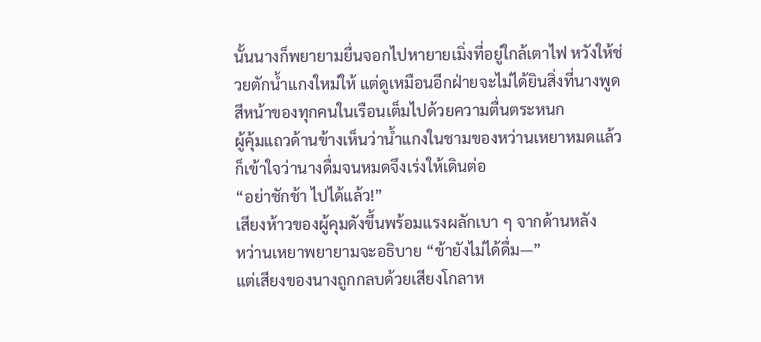นั้นนางก็พยายามยื่นจอกไปหายายเมิ่งที่อยู่ใกล้เตาไฟ หวังให้ช่วยตักน้ำแกงใหม่ให้ แต่ดูเหมือนอีกฝ่ายจะไม่ได้ยินสิ่งที่นางพูด
สีหน้าของทุกคนในเรือนเต็มไปด้วยความตื่นตระหนก
ผู้คุ้มแถวด้านข้างเห็นว่าน้ำแกงในชามของหว่านเหยาหมดแล้ว ก็เข้าใจว่านางดื่มจนหมดจึงเร่งให้เดินต่อ
“อย่าชักช้า ไปได้แล้ว!”
เสียงห้าวของผู้คุมดังขึ้นพร้อมแรงผลักเบา ๆ จากด้านหลัง
หว่านเหยาพยายามจะอธิบาย “ข้ายังไม่ได้ดื่ม—”
แต่เสียงของนางถูกกลบด้วยเสียงโกลาห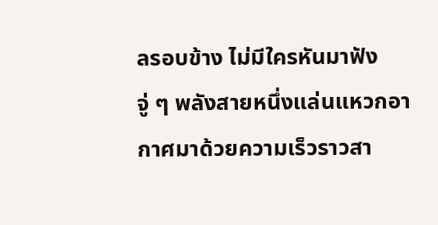ลรอบข้าง ไม่มีใครหันมาฟัง
จู่ ๆ พลังสายหนึ่งแล่นแหวกอากาศมาด้วยความเร็วราวสา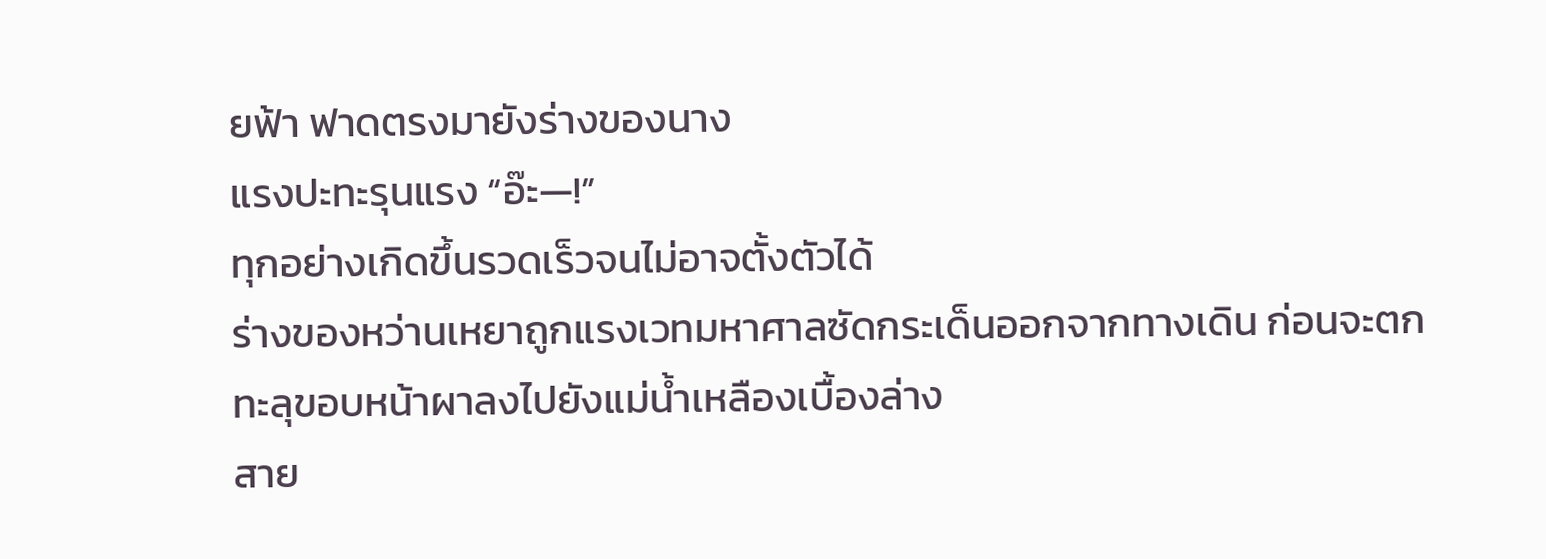ยฟ้า ฟาดตรงมายังร่างของนาง
แรงปะทะรุนแรง “อ๊ะ—!”
ทุกอย่างเกิดขึ้นรวดเร็วจนไม่อาจตั้งตัวได้
ร่างของหว่านเหยาถูกแรงเวทมหาศาลซัดกระเด็นออกจากทางเดิน ก่อนจะตกทะลุขอบหน้าผาลงไปยังแม่น้ำเหลืองเบื้องล่าง
สาย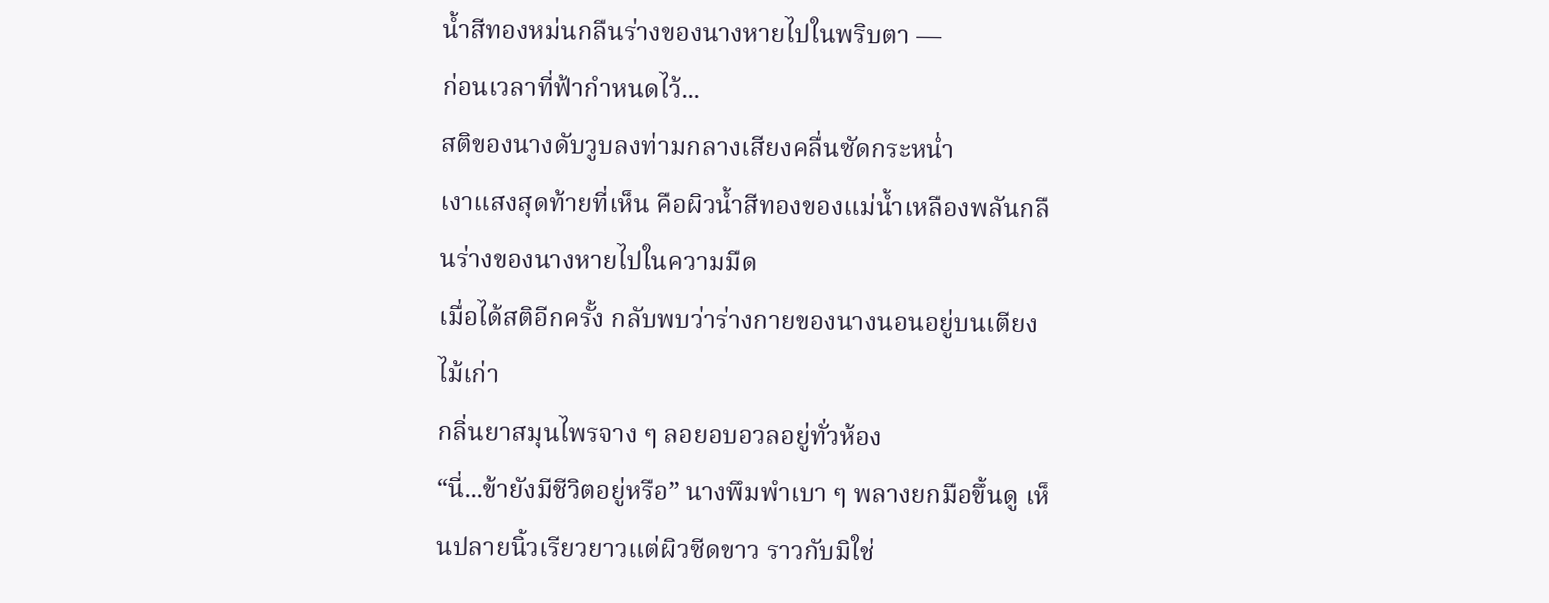น้ำสีทองหม่นกลืนร่างของนางหายไปในพริบตา —
ก่อนเวลาที่ฟ้ากำหนดไว้...
สติของนางดับวูบลงท่ามกลางเสียงคลื่นซัดกระหน่ำ
เงาแสงสุดท้ายที่เห็น คือผิวน้ำสีทองของแม่น้ำเหลืองพลันกลืนร่างของนางหายไปในความมืด
เมื่อได้สติอีกครั้ง กลับพบว่าร่างกายของนางนอนอยู่บนเตียงไม้เก่า
กลิ่นยาสมุนไพรจาง ๆ ลอยอบอวลอยู่ทั่วห้อง
“นี่...ข้ายังมีชีวิตอยู่หรือ” นางพึมพำเบา ๆ พลางยกมือขึ้นดู เห็นปลายนิ้วเรียวยาวแต่ผิวซีดขาว ราวกับมิใช่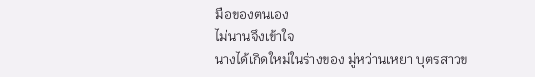มือของตนเอง
ไม่นานจึงเข้าใจ
นางได้เกิดใหม่ในร่างของ มู่หว่านเหยา บุตรสาวข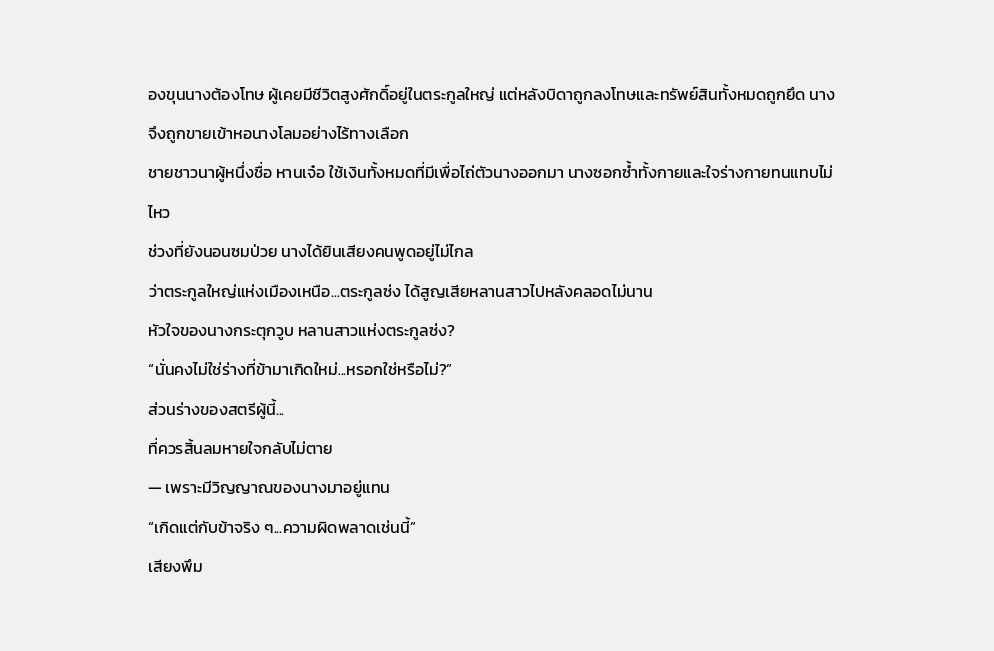องขุนนางต้องโทษ ผู้เคยมีชีวิตสูงศักดิ์อยู่ในตระกูลใหญ่ แต่หลังบิดาถูกลงโทษและทรัพย์สินทั้งหมดถูกยึด นางจึงถูกขายเข้าหอนางโลมอย่างไร้ทางเลือก
ชายชาวนาผู้หนึ่งชื่อ หานเจ๋อ ใช้เงินทั้งหมดที่มีเพื่อไถ่ตัวนางออกมา นางซอกซ้ำทั้งกายและใจร่างกายทนแทบไม่ไหว
ช่วงที่ยังนอนซมป่วย นางได้ยินเสียงคนพูดอยู่ไม่ไกล
ว่าตระกูลใหญ่แห่งเมืองเหนือ...ตระกูลซ่ง ได้สูญเสียหลานสาวไปหลังคลอดไม่นาน
หัวใจของนางกระตุกวูบ หลานสาวแห่งตระกูลซ่ง?
“นั่นคงไม่ใช่ร่างที่ข้ามาเกิดใหม่...หรอกใช่หรือไม่?”
ส่วนร่างของสตรีผู้นี้...
ที่ควรสิ้นลมหายใจกลับไม่ตาย
— เพราะมีวิญญาณของนางมาอยู่แทน
“เกิดแต่กับข้าจริง ๆ...ความผิดพลาดเช่นนี้”
เสียงพึม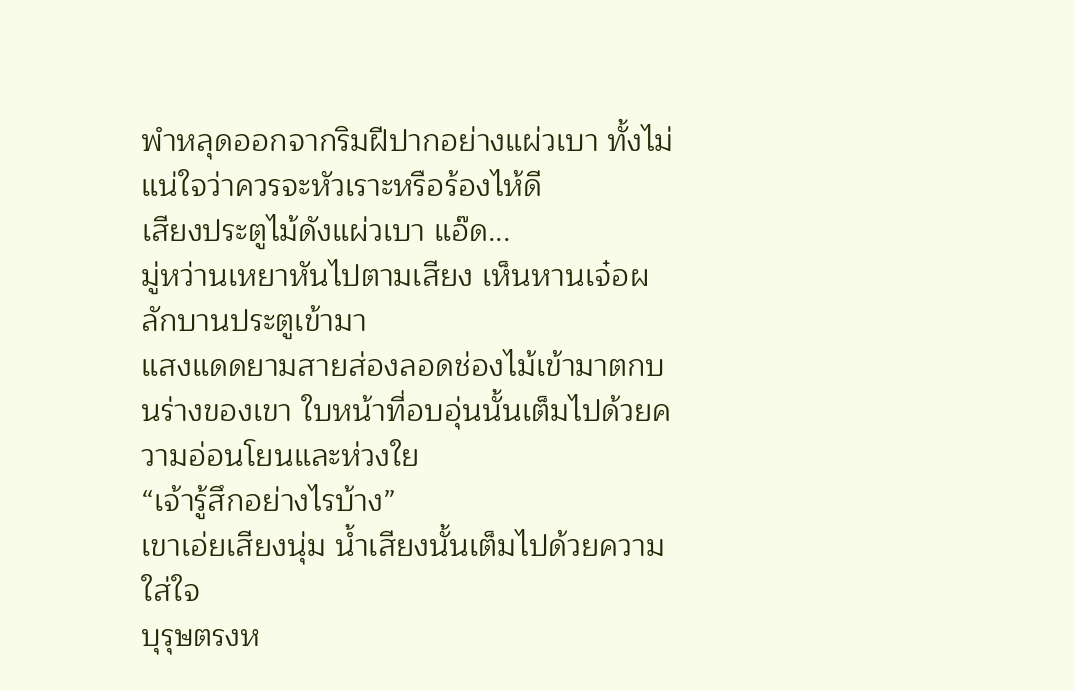พำหลุดออกจากริมฝีปากอย่างแผ่วเบา ทั้งไม่แน่ใจว่าควรจะหัวเราะหรือร้องไห้ดี
เสียงประตูไม้ดังแผ่วเบา แอ๊ด...
มู่หว่านเหยาหันไปตามเสียง เห็นหานเจ๋อผลักบานประตูเข้ามา
แสงแดดยามสายส่องลอดช่องไม้เข้ามาตกบนร่างของเขา ใบหน้าที่อบอุ่นนั้นเต็มไปด้วยความอ่อนโยนและห่วงใย
“เจ้ารู้สึกอย่างไรบ้าง”
เขาเอ่ยเสียงนุ่ม น้ำเสียงนั้นเต็มไปด้วยความใส่ใจ
บุรุษตรงห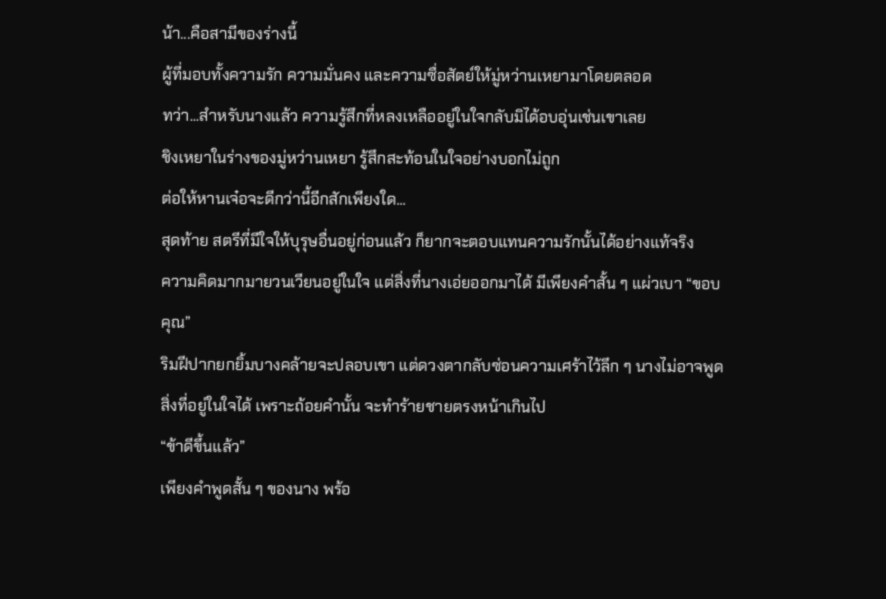น้า...คือสามีของร่างนี้
ผู้ที่มอบทั้งความรัก ความมั่นคง และความซื่อสัตย์ให้มู่หว่านเหยามาโดยตลอด
ทว่า...สำหรับนางแล้ว ความรู้สึกที่หลงเหลืออยู่ในใจกลับมิได้อบอุ่นเช่นเขาเลย
ชิงเหยาในร่างของมู่หว่านเหยา รู้สึกสะท้อนในใจอย่างบอกไม่ถูก
ต่อให้หานเจ๋อจะดีกว่านี้อีกสักเพียงใด...
สุดท้าย สตรีที่มีใจให้บุรุษอื่นอยู่ก่อนแล้ว ก็ยากจะตอบแทนความรักนั้นได้อย่างแท้จริง
ความคิดมากมายวนเวียนอยู่ในใจ แต่สิ่งที่นางเอ่ยออกมาได้ มีเพียงคำสั้น ๆ แผ่วเบา “ขอบคุณ”
ริมฝีปากยกยิ้มบางคล้ายจะปลอบเขา แต่ดวงตากลับซ่อนความเศร้าไว้ลึก ๆ นางไม่อาจพูดสิ่งที่อยู่ในใจได้ เพราะถ้อยคำนั้น จะทำร้ายชายตรงหน้าเกินไป
“ข้าดีขึ้นแล้ว”
เพียงคำพูดสั้น ๆ ของนาง พร้อ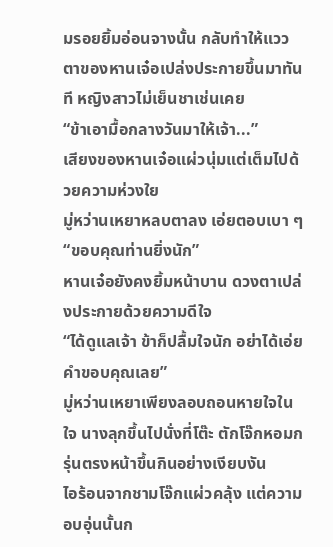มรอยยิ้มอ่อนจางนั้น กลับทำให้แววตาของหานเจ๋อเปล่งประกายขึ้นมาทันที หญิงสาวไม่เย็นชาเช่นเคย
“ข้าเอามื้อกลางวันมาให้เจ้า...”
เสียงของหานเจ๋อแผ่วนุ่มแต่เต็มไปด้วยความห่วงใย
มู่หว่านเหยาหลบตาลง เอ่ยตอบเบา ๆ “ขอบคุณท่านยิ่งนัก”
หานเจ๋อยังคงยิ้มหน้าบาน ดวงตาเปล่งประกายด้วยความดีใจ
“ได้ดูแลเจ้า ข้าก็ปลื้มใจนัก อย่าได้เอ่ยคำขอบคุณเลย”
มู่หว่านเหยาเพียงลอบถอนหายใจในใจ นางลุกขึ้นไปนั่งที่โต๊ะ ตักโจ๊กหอมกรุ่นตรงหน้าขึ้นกินอย่างเงียบงัน
ไอร้อนจากชามโจ๊กแผ่วคลุ้ง แต่ความอบอุ่นนั้นก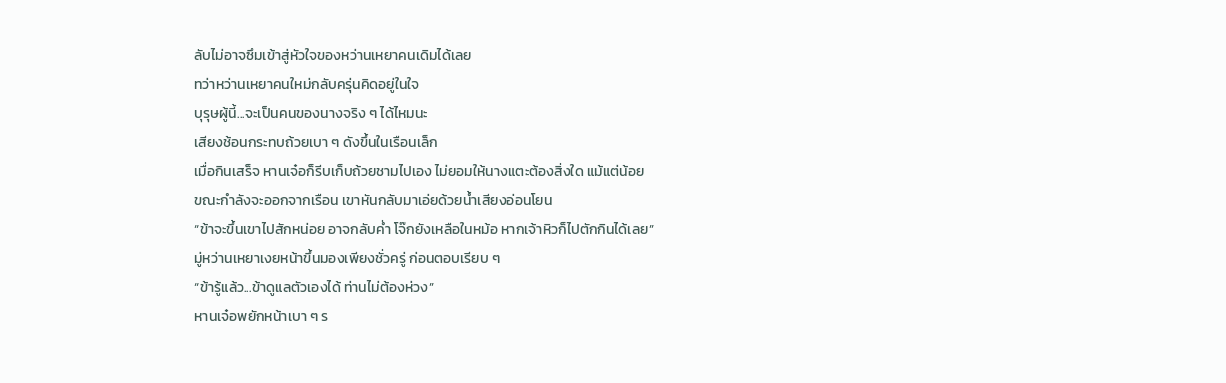ลับไม่อาจซึมเข้าสู่หัวใจของหว่านเหยาคนเดิมได้เลย
ทว่าหว่านเหยาคนใหม่กลับครุ่นคิดอยู่ในใจ
บุรุษผู้นี้...จะเป็นคนของนางจริง ๆ ได้ไหมนะ
เสียงช้อนกระทบถ้วยเบา ๆ ดังขึ้นในเรือนเล็ก
เมื่อกินเสร็จ หานเจ๋อก็รีบเก็บถ้วยชามไปเอง ไม่ยอมให้นางแตะต้องสิ่งใด แม้แต่น้อย
ขณะกำลังจะออกจากเรือน เขาหันกลับมาเอ่ยด้วยน้ำเสียงอ่อนโยน
“ข้าจะขึ้นเขาไปสักหน่อย อาจกลับค่ำ โจ๊กยังเหลือในหม้อ หากเจ้าหิวก็ไปตักกินได้เลย”
มู่หว่านเหยาเงยหน้าขึ้นมองเพียงชั่วครู่ ก่อนตอบเรียบ ๆ
“ข้ารู้แล้ว...ข้าดูแลตัวเองได้ ท่านไม่ต้องห่วง”
หานเจ๋อพยักหน้าเบา ๆ ร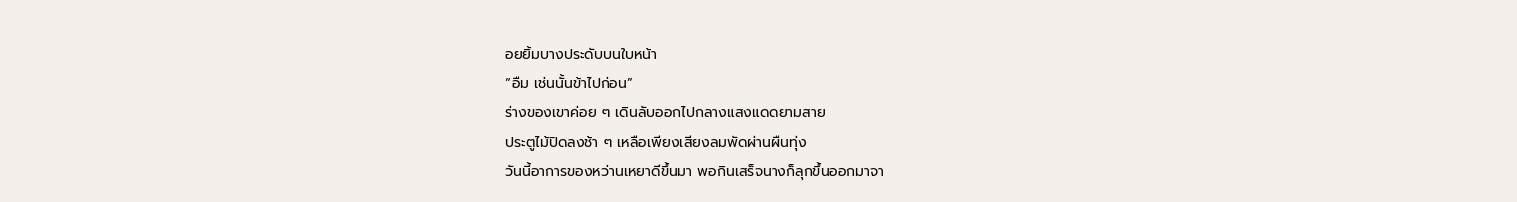อยยิ้มบางประดับบนใบหน้า
“อืม เช่นนั้นข้าไปก่อน”
ร่างของเขาค่อย ๆ เดินลับออกไปกลางแสงแดดยามสาย
ประตูไม้ปิดลงช้า ๆ เหลือเพียงเสียงลมพัดผ่านผืนทุ่ง
วันนี้อาการของหว่านเหยาดีขึ้นมา พอกินเสร็จนางก็ลุกขึ้นออกมาจา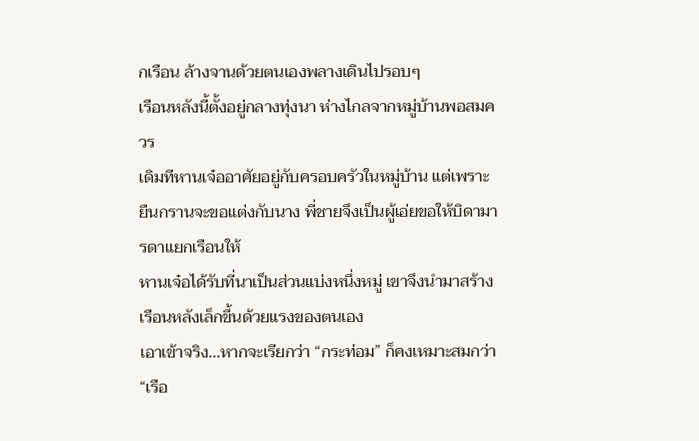กเรือน ล้างจานด้วยตนเองพลางเดินไปรอบๆ
เรือนหลังนี้ตั้งอยู่กลางทุ่งนา ห่างไกลจากหมู่บ้านพอสมควร
เดิมทีหานเจ๋ออาศัยอยู่กับครอบครัวในหมู่บ้าน แต่เพราะยืนกรานจะขอแต่งกับนาง พี่ชายจึงเป็นผู้เอ่ยขอให้บิดามารดาแยกเรือนให้
หานเจ๋อได้รับที่นาเป็นส่วนแบ่งหนึ่งหมู่ เขาจึงนำมาสร้างเรือนหลังเล็กขึ้นด้วยแรงของตนเอง
เอาเข้าจริง...หากจะเรียกว่า “กระท่อม” ก็คงเหมาะสมกว่า “เรือ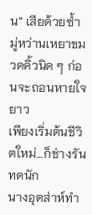น” เสียด้วยซ้ำ
มู่หว่านเหยาขมวดคิ้วนิด ๆ ก่อนจะถอนหายใจยาว
เพียงเริ่มต้นชีวิตใหม่...ก็ช่างรันทดนัก
นางอุตส่าห์ทำ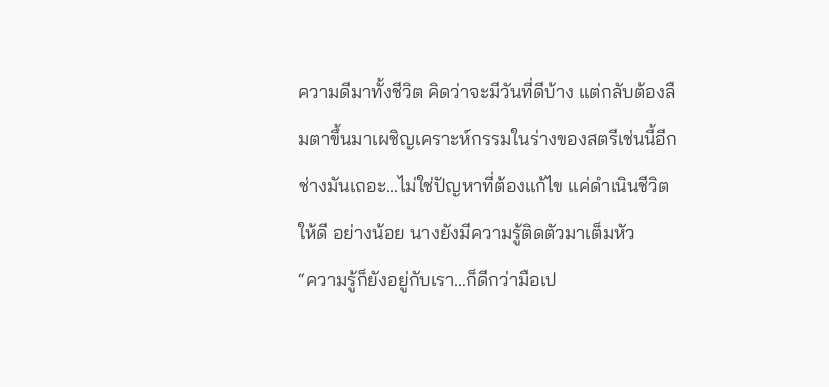ความดีมาทั้งชีวิต คิดว่าจะมีวันที่ดีบ้าง แต่กลับต้องลืมตาขึ้นมาเผชิญเคราะห์กรรมในร่างของสตรีเช่นนี้อีก
ช่างมันเถอะ...ไม่ใช่ปัญหาที่ต้องแก้ไข แค่ดำเนินชีวิตให้ดี อย่างน้อย นางยังมีความรู้ติดตัวมาเต็มหัว
“ความรู้ก็ยังอยู่กับเรา…ก็ดีกว่ามือเป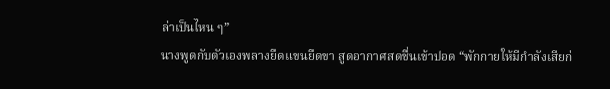ล่าเป็นไหน ๆ”
นางพูดกับตัวเองพลางยืดแขนยืดขา สูดอากาศสดชื่นเข้าปอด “พักกายให้มีกำลังเสียก่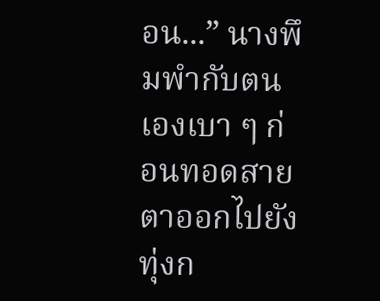อน...” นางพึมพำกับตนเองเบา ๆ ก่อนทอดสายตาออกไปยังทุ่งก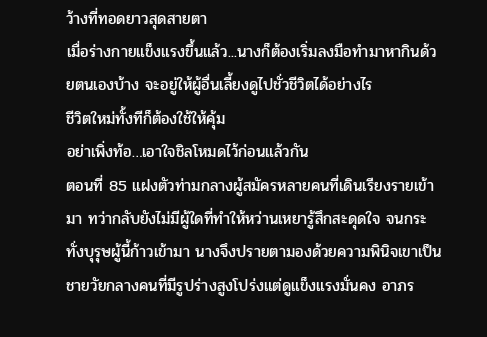ว้างที่ทอดยาวสุดสายตา
เมื่อร่างกายแข็งแรงขึ้นแล้ว...นางก็ต้องเริ่มลงมือทำมาหากินด้วยตนเองบ้าง จะอยู่ให้ผู้อื่นเลี้ยงดูไปชั่วชีวิตได้อย่างไร
ชีวิตใหม่ทั้งทีก็ต้องใช้ให้คุ้ม
อย่าเพิ่งท้อ…เอาใจชิลโหมดไว้ก่อนแล้วกัน
ตอนที่ 85 แฝงตัวท่ามกลางผู้สมัครหลายคนที่เดินเรียงรายเข้ามา ทว่ากลับยังไม่มีผู้ใดที่ทำให้หว่านเหยารู้สึกสะดุดใจ จนกระทั่งบุรุษผู้นี้ก้าวเข้ามา นางจึงปรายตามองด้วยความพินิจเขาเป็นชายวัยกลางคนที่มีรูปร่างสูงโปร่งแต่ดูแข็งแรงมั่นคง อาภร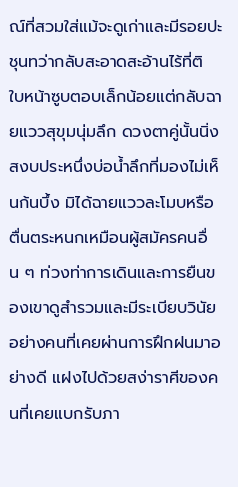ณ์ที่สวมใส่แม้จะดูเก่าและมีรอยปะชุนทว่ากลับสะอาดสะอ้านไร้ที่ติ ใบหน้าซูบตอบเล็กน้อยแต่กลับฉายแววสุขุมนุ่มลึก ดวงตาคู่นั้นนิ่งสงบประหนึ่งบ่อน้ำลึกที่มองไม่เห็นก้นบึ้ง มิได้ฉายแววละโมบหรือตื่นตระหนกเหมือนผู้สมัครคนอื่น ๆ ท่วงท่าการเดินและการยืนของเขาดูสำรวมและมีระเบียบวินัยอย่างคนที่เคยผ่านการฝึกฝนมาอย่างดี แฝงไปด้วยสง่าราศีของคนที่เคยแบกรับภา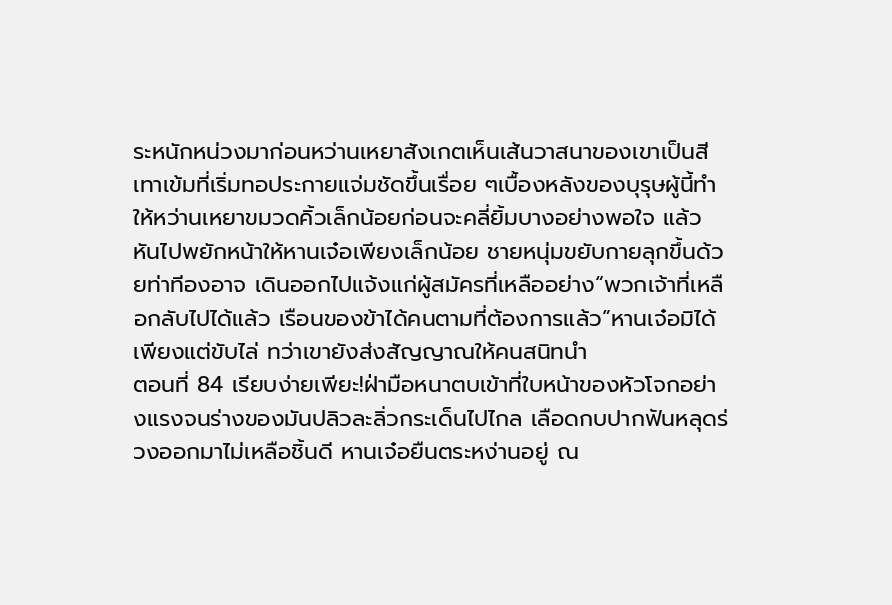ระหนักหน่วงมาก่อนหว่านเหยาสังเกตเห็นเส้นวาสนาของเขาเป็นสีเทาเข้มที่เริ่มทอประกายแจ่มชัดขึ้นเรื่อย ๆเบื้องหลังของบุรุษผู้นี้ทำให้หว่านเหยาขมวดคิ้วเล็กน้อยก่อนจะคลี่ยิ้มบางอย่างพอใจ แล้วหันไปพยักหน้าให้หานเจ๋อเพียงเล็กน้อย ชายหนุ่มขยับกายลุกขึ้นด้วยท่าทีองอาจ เดินออกไปแจ้งแก่ผู้สมัครที่เหลืออย่าง“พวกเจ้าที่เหลือกลับไปได้แล้ว เรือนของข้าได้คนตามที่ต้องการแล้ว”หานเจ๋อมิได้เพียงแต่ขับไล่ ทว่าเขายังส่งสัญญาณให้คนสนิทนำ
ตอนที่ 84 เรียบง่ายเพียะ!ฝ่ามือหนาตบเข้าที่ใบหน้าของหัวโจกอย่างแรงจนร่างของมันปลิวละลิ่วกระเด็นไปไกล เลือดกบปากฟันหลุดร่วงออกมาไม่เหลือชิ้นดี หานเจ๋อยืนตระหง่านอยู่ ณ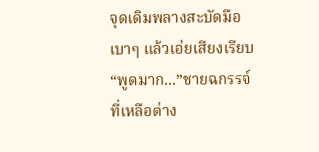จุดเดิมพลางสะบัดมือเบาๆ แล้วเอ่ยเสียงเรียบ “พูดมาก...”ชายฉกรรจ์ที่เหลือต่าง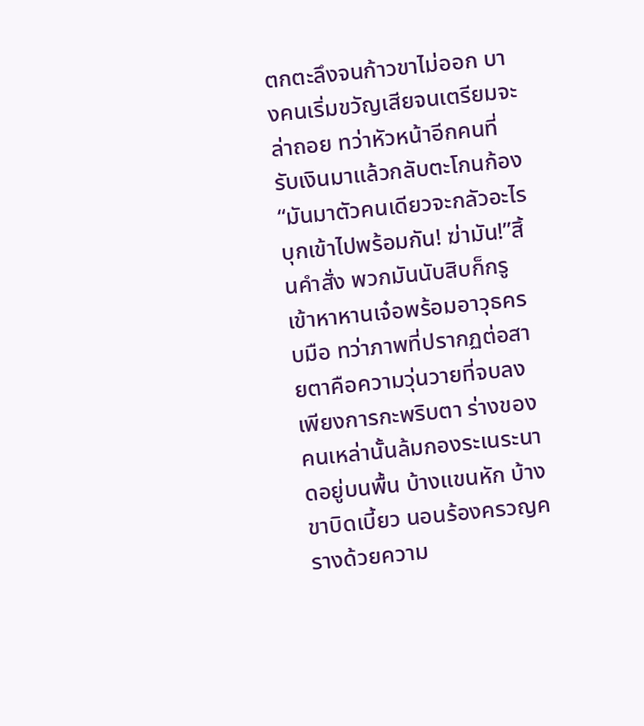ตกตะลึงจนก้าวขาไม่ออก บางคนเริ่มขวัญเสียจนเตรียมจะล่าถอย ทว่าหัวหน้าอีกคนที่รับเงินมาแล้วกลับตะโกนก้อง “มันมาตัวคนเดียวจะกลัวอะไร บุกเข้าไปพร้อมกัน! ฆ่ามัน!”สิ้นคำสั่ง พวกมันนับสิบก็กรูเข้าหาหานเจ๋อพร้อมอาวุธครบมือ ทว่าภาพที่ปรากฏต่อสายตาคือความวุ่นวายที่จบลงเพียงการกะพริบตา ร่างของคนเหล่านั้นล้มกองระเนระนาดอยู่บนพื้น บ้างแขนหัก บ้างขาบิดเบี้ยว นอนร้องครวญครางด้วยความ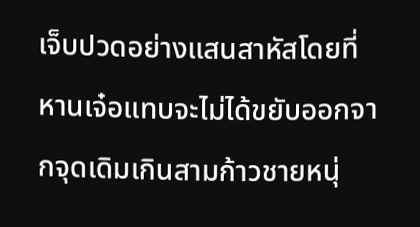เจ็บปวดอย่างแสนสาหัสโดยที่หานเจ๋อแทบจะไม่ได้ขยับออกจากจุดเดิมเกินสามก้าวชายหนุ่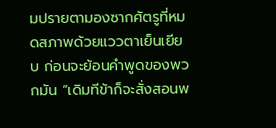มปรายตามองซากศัตรูที่หมดสภาพด้วยแววตาเย็นเยียบ ก่อนจะย้อนคำพูดของพวกมัน “เดิมทีข้าก็จะสั่งสอนพ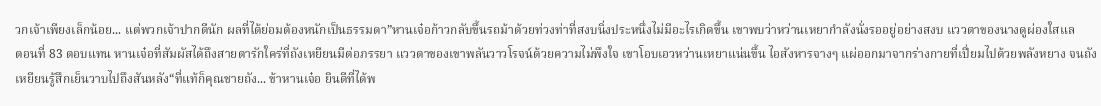วกเจ้าเพียงเล็กน้อย... แต่พวกเจ้าปากดีนัก ผลที่ได้ย่อมต้องหนักเป็นธรรมดา”หานเจ๋อก้าวกลับขึ้นรถม้าด้วยท่วงท่าที่สงบนิ่งประหนึ่งไม่มีอะไรเกิดขึ้น เขาพบว่าหว่านเหยากำลังนั่งรออยู่อย่างสงบ แววตาของนางดูผ่องใสแล
ตอนที่ 83 ตอบแทน หานเจ๋อที่สัมผัสได้ถึงสายตารักใคร่ที่ถังเหยียนมีต่อภรรยา แววตาของเขาพลันวาวโรจน์ด้วยความไม่พึงใจ เขาโอบเอวหว่านเหยาแน่นขึ้น ไอสังหารจางๆ แผ่ออกมาจากร่างกายที่เปี่ยมไปด้วยพลังหยาง จนถังเหยียนรู้สึกเย็นวาบไปถึงสันหลัง“ที่แท้ก็คุณชายถัง... ข้าหานเจ๋อ ยินดีที่ได้พ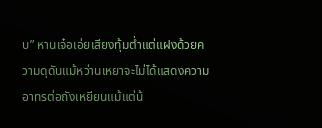บ” หานเจ๋อเอ่ยเสียงทุ้มต่ำแต่แฝงด้วยความดุดันแม้หว่านเหยาจะไม่ได้แสดงความอาทรต่อถังเหยียนแม้แต่น้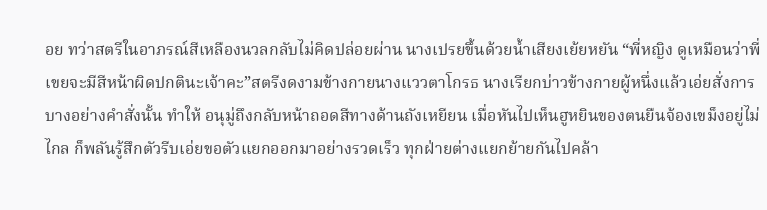อย ทว่าสตรีในอาภรณ์สีเหลืองนวลกลับไม่คิดปล่อยผ่าน นางเปรยขึ้นด้วยน้ำเสียงเย้ยหยัน “พี่หญิง ดูเหมือนว่าพี่เขยจะมีสีหน้าผิดปกตินะเจ้าคะ”สตรีงดงามข้างกายนางแววตาโกรธ นางเรียกบ่าวข้างกายผู้หนึ่งแล้วเอ่ยสั่งการบางอย่างคำสั่งนั้น ทำให้ อนุมู่ถึงกลับหน้าถอดสีทางด้านถังเหยียน เมื่อหันไปเห็นฮูหยินของตนยืนจ้องเขม็งอยู่ไม่ไกล ก็พลันรู้สึกตัวรีบเอ่ยขอตัวแยกออกมาอย่างรวดเร็ว ทุกฝ่ายต่างแยกย้ายกันไปคล้า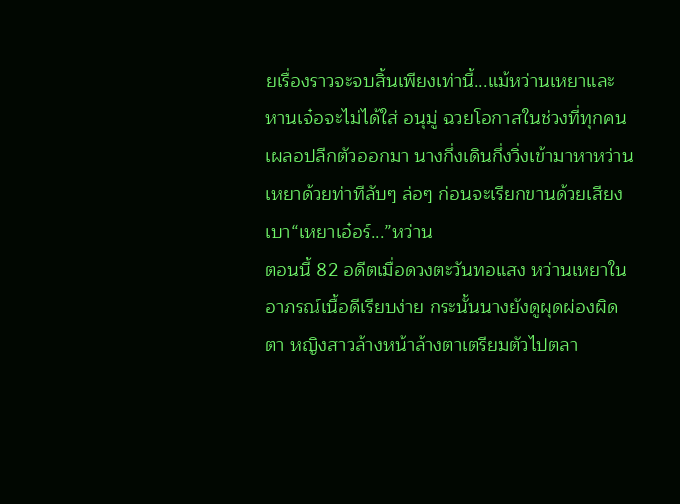ยเรื่องราวจะจบสิ้นเพียงเท่านี้...แม้หว่านเหยาและหานเจ๋อจะไม่ได้ใส่ อนุมู่ ฉวยโอกาสในช่วงที่ทุกคนเผลอปลีกตัวออกมา นางกึ่งเดินกึ่งวิ่งเข้ามาหาหว่านเหยาด้วยท่าทีลับๆ ล่อๆ ก่อนจะเรียกขานด้วยเสียงเบา“เหยาเอ๋อร์...”หว่าน
ตอนนี้ 82 อดีตเมื่อดวงตะวันทอแสง หว่านเหยาในอาภรณ์เนื้อดีเรียบง่าย กระนั้นนางยังดูผุดผ่องผิดตา หญิงสาวล้างหน้าล้างตาเตรียมตัวไปตลา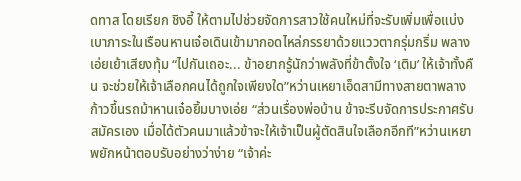ดทาส โดยเรียก ชิงอี้ ให้ตามไปช่วยจัดการสาวใช้คนใหม่ที่จะรับเพิ่มเพื่อแบ่งเบาภาระในเรือนหานเจ๋อเดินเข้ามากอดไหล่ภรรยาด้วยแววตากรุ่มกริ่ม พลางเอ่ยเย้าเสียงทุ้ม “ไปกันเถอะ... ข้าอยากรู้นักว่าพลังที่ข้าตั้งใจ ‘เติม’ ให้เจ้าทั้งคืน จะช่วยให้เจ้าเลือกคนได้ถูกใจเพียงใด”หว่านเหยาเอ็ดสามีทางสายตาพลางก้าวขึ้นรถม้าหานเจ๋อยิ้มบางเอ่ย “ส่วนเรื่องพ่อบ้าน ข้าจะรีบจัดการประกาศรับสมัครเอง เมื่อได้ตัวคนมาแล้วข้าจะให้เจ้าเป็นผู้ตัดสินใจเลือกอีกที”หว่านเหยาพยักหน้าตอบรับอย่างว่าง่าย “เจ้าค่ะ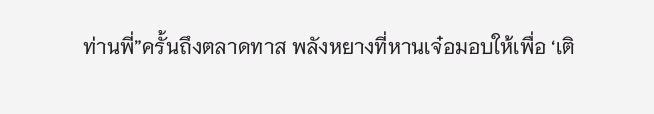ท่านพี่”ครั้นถึงตลาดทาส พลังหยางที่หานเจ๋อมอบให้เพื่อ ‘เติ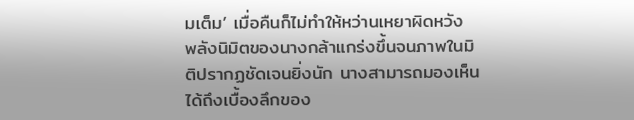มเต็ม’ เมื่อคืนก็ไม่ทำให้หว่านเหยาผิดหวัง พลังนิมิตของนางกล้าแกร่งขึ้นจนภาพในมิติปรากฏชัดเจนยิ่งนัก นางสามารถมองเห็นได้ถึงเบื้องลึกของ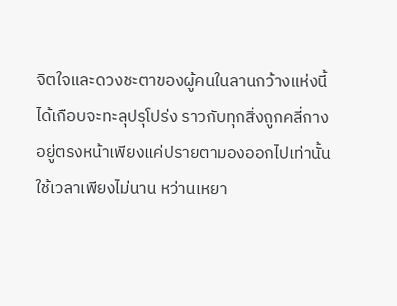จิตใจและดวงชะตาของผู้คนในลานกว้างแห่งนี้ได้เกือบจะทะลุปรุโปร่ง ราวกับทุกสิ่งถูกคลี่กางอยู่ตรงหน้าเพียงแค่ปรายตามองออกไปเท่านั้นใช้เวลาเพียงไม่นาน หว่านเหยา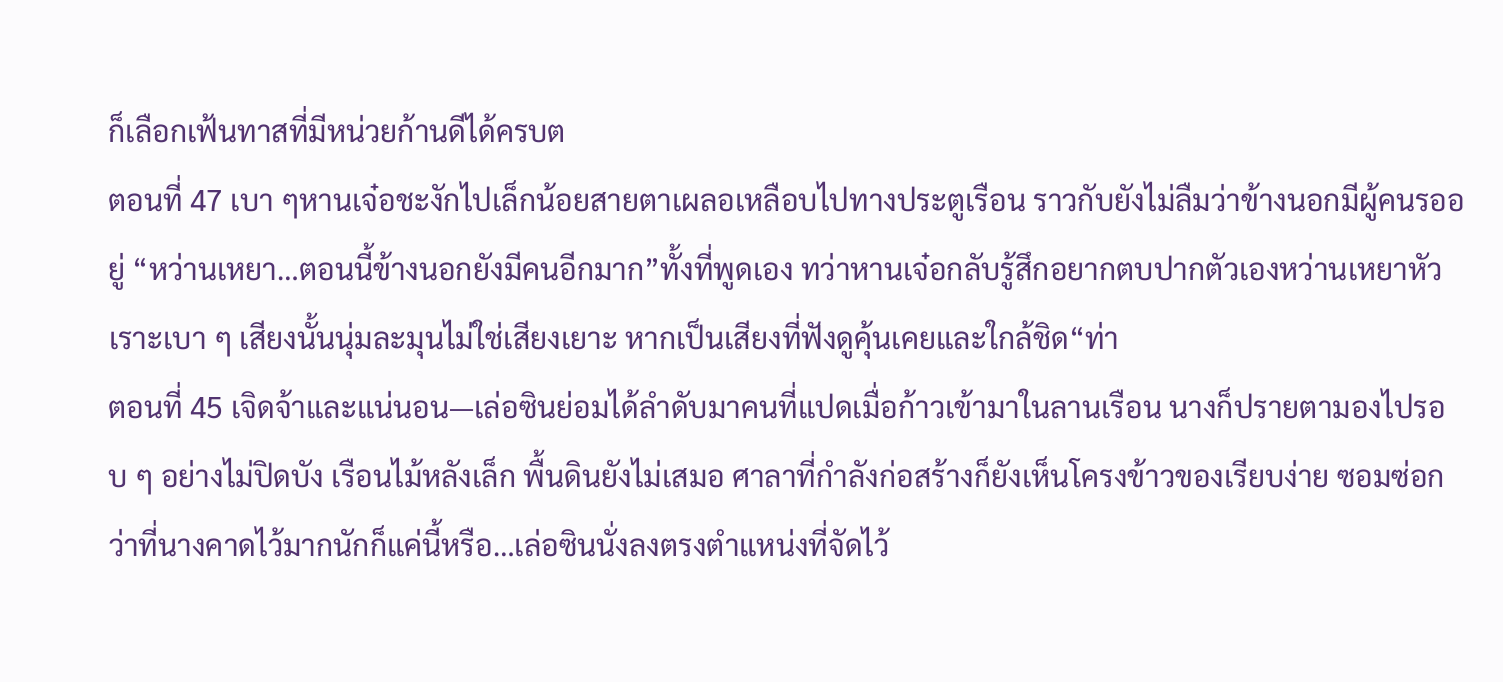ก็เลือกเฟ้นทาสที่มีหน่วยก้านดีได้ครบต
ตอนที่ 47 เบา ๆหานเจ๋อชะงักไปเล็กน้อยสายตาเผลอเหลือบไปทางประตูเรือน ราวกับยังไม่ลืมว่าข้างนอกมีผู้คนรออยู่ “หว่านเหยา…ตอนนี้ข้างนอกยังมีคนอีกมาก”ทั้งที่พูดเอง ทว่าหานเจ๋อกลับรู้สึกอยากตบปากตัวเองหว่านเหยาหัวเราะเบา ๆ เสียงนั้นนุ่มละมุนไม่ใช่เสียงเยาะ หากเป็นเสียงที่ฟังดูคุ้นเคยและใกล้ชิด“ท่า
ตอนที่ 45 เจิดจ้าและแน่นอน—เล่อซินย่อมได้ลำดับมาคนที่แปดเมื่อก้าวเข้ามาในลานเรือน นางก็ปรายตามองไปรอบ ๆ อย่างไม่ปิดบัง เรือนไม้หลังเล็ก พื้นดินยังไม่เสมอ ศาลาที่กำลังก่อสร้างก็ยังเห็นโครงข้าวของเรียบง่าย ซอมซ่อกว่าที่นางคาดไว้มากนักก็แค่นี้หรือ…เล่อซินนั่งลงตรงตำแหน่งที่จัดไว้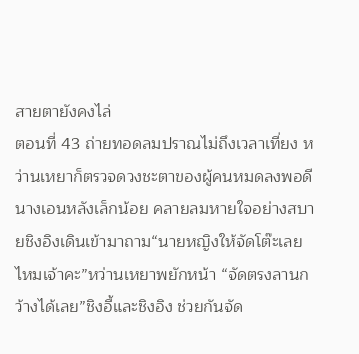สายตายังคงไล่
ตอนที่ 43 ถ่ายทอดลมปราณไม่ถึงเวลาเที่ยง หว่านเหยาก็ตรวจดวงชะตาของผู้คนหมดลงพอดีนางเอนหลังเล็กน้อย คลายลมหายใจอย่างสบายชิงอิงเดินเข้ามาถาม“นายหญิงให้จัดโต๊ะเลยไหมเจ้าคะ”หว่านเหยาพยักหน้า “จัดตรงลานกว้างได้เลย”ชิงอี้และชิงอิง ช่วยกันจัด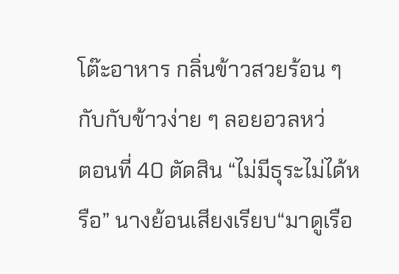โต๊ะอาหาร กลิ่นข้าวสวยร้อน ๆ กับกับข้าวง่าย ๆ ลอยอวลหว่
ตอนที่ 40 ตัดสิน “ไม่มีธุระไม่ได้หรือ” นางย้อนเสียงเรียบ“มาดูเรือ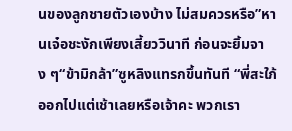นของลูกชายตัวเองบ้าง ไม่สมควรหรือ”หานเจ๋อชะงักเพียงเสี้ยววินาที ก่อนจะยิ้มจาง ๆ“ข้ามิกล้า”ซูหลิงแทรกขึ้นทันที “พี่สะใภ้ออกไปแต่เช้าเลยหรือเจ้าคะ พวกเรา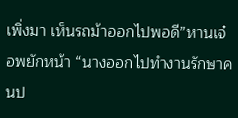เพิ่งมา เห็นรถม้าออกไปพอดี”หานเจ๋อพยักหน้า “นางออกไปทำงานรักษาคนป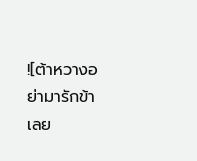![ต้าหวางอย่ามารักข้าเลย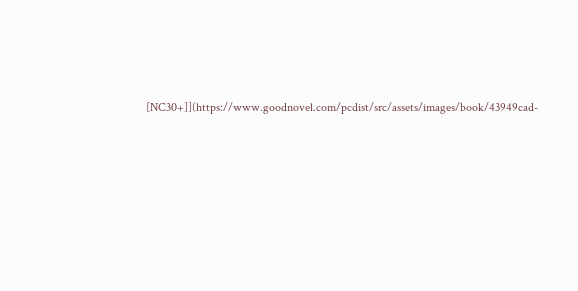[NC30+]](https://www.goodnovel.com/pcdist/src/assets/images/book/43949cad-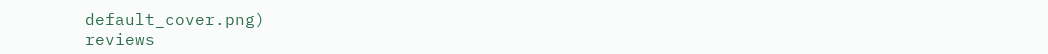default_cover.png)
reviews